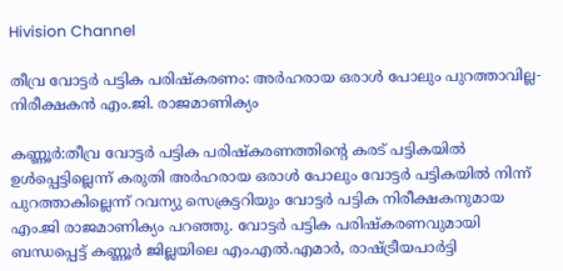Hivision Channel

തീവ്ര വോട്ടര്‍ പട്ടിക പരിഷ്‌കരണം: അര്‍ഹരായ ഒരാള്‍ പോലും പുറത്താവില്ല-നിരീക്ഷകന്‍ എം.ജി. രാജമാണിക്യം

കണ്ണൂര്‍:തീവ്ര വോട്ടര്‍ പട്ടിക പരിഷ്‌കരണത്തിന്റെ കരട് പട്ടികയില്‍ ഉള്‍പ്പെട്ടില്ലെന്ന് കരുതി അര്‍ഹരായ ഒരാള്‍ പോലും വോട്ടര്‍ പട്ടികയില്‍ നിന്ന് പുറത്താകില്ലെന്ന് റവന്യു സെക്രട്ടറിയും വോട്ടര്‍ പട്ടിക നിരീക്ഷകനുമായ എം.ജി രാജമാണിക്യം പറഞ്ഞു. വോട്ടര്‍ പട്ടിക പരിഷ്‌കരണവുമായി ബന്ധപ്പെട്ട് കണ്ണൂര്‍ ജില്ലയിലെ എം.എല്‍.എമാര്‍, രാഷ്ട്രീയപാര്‍ട്ടി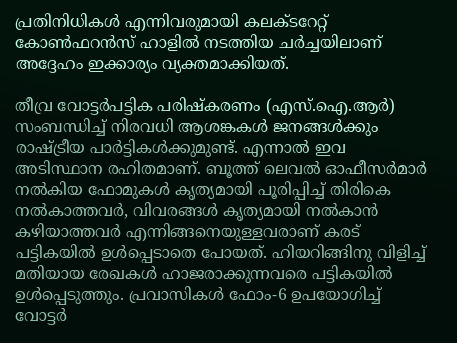പ്രതിനിധികള്‍ എന്നിവരുമായി കലക്ടറേറ്റ് കോണ്‍ഫറന്‍സ് ഹാളില്‍ നടത്തിയ ചര്‍ച്ചയിലാണ് അദ്ദേഹം ഇക്കാര്യം വ്യക്തമാക്കിയത്.

തീവ്ര വോട്ടര്‍പട്ടിക പരിഷ്‌കരണം (എസ്.ഐ.ആര്‍) സംബന്ധിച്ച് നിരവധി ആശങ്കകള്‍ ജനങ്ങള്‍ക്കും രാഷ്ട്രീയ പാര്‍ട്ടികള്‍ക്കുമുണ്ട്. എന്നാല്‍ ഇവ അടിസ്ഥാന രഹിതമാണ്. ബൂത്ത് ലെവല്‍ ഓഫീസര്‍മാര്‍ നല്‍കിയ ഫോമുകള്‍ കൃത്യമായി പൂരിപ്പിച്ച് തിരികെ നല്‍കാത്തവര്‍, വിവരങ്ങള്‍ കൃത്യമായി നല്‍കാന്‍ കഴിയാത്തവര്‍ എന്നിങ്ങനെയുള്ളവരാണ് കരട് പട്ടികയില്‍ ഉള്‍പ്പെടാതെ പോയത്. ഹിയറിങ്ങിനു വിളിച്ച് മതിയായ രേഖകള്‍ ഹാജരാക്കുന്നവരെ പട്ടികയില്‍ ഉള്‍പ്പെടുത്തും. പ്രവാസികള്‍ ഫോം-6 ഉപയോഗിച്ച് വോട്ടര്‍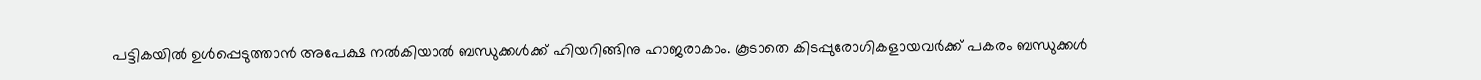പട്ടികയില്‍ ഉള്‍പ്പെടുത്താന്‍ അപേക്ഷ നല്‍കിയാല്‍ ബന്ധുക്കള്‍ക്ക് ഹിയറിങ്ങിനു ഹാജരാകാം. കൂടാതെ കിടപ്പുരോഗികളായവര്‍ക്ക് പകരം ബന്ധുക്കള്‍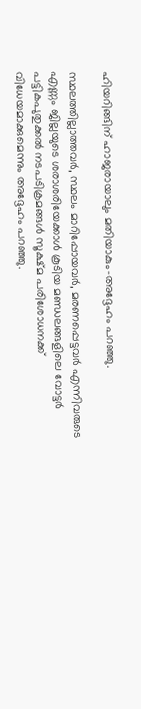ഹിയറിങ്ങിന് ഹാജരായാലും മതിയാകും-അദ്ദേഹം പറഞ്ഞു.

സ്ഥലത്തില്ലാത്തവര്‍, സ്ഥലം മാറിപ്പോയവര്‍, മരണപ്പെട്ടവര്‍ എന്നിവരുടെ എണ്ണം ജില്ലയുടെ ശരാശരിയേക്കാള്‍ കൂടിയ മണ്ഡലങ്ങളിലെ വോട്ടര്‍ പട്ടികപുതുക്കല്‍ നടപടിക്രമങ്ങള്‍ സൂക്ഷ്മ പരിശോധനക്ക് വിധേയമാക്കുമെന്നും അദ്ദേഹം പറഞ്ഞു.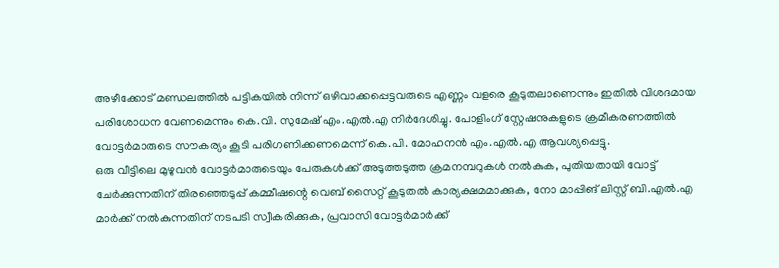അഴീക്കോട് മണ്ഡലത്തില്‍ പട്ടികയില്‍ നിന്ന് ഒഴിവാക്കപ്പെട്ടവരുടെ എണ്ണം വളരെ കൂടുതലാണെന്നും ഇതില്‍ വിശദമായ പരിശോധന വേണമെന്നും കെ.വി. സുമേഷ് എം.എല്‍.എ നിര്‍ദേശിച്ചു. പോളിംഗ് സ്റ്റേഷനുകളുടെ ക്രമീകരണത്തില്‍ വോട്ടര്‍മാരുടെ സൗകര്യം കൂടി പരിഗണിക്കണമെന്ന് കെ.പി. മോഹനന്‍ എം.എല്‍.എ ആവശ്യപ്പെട്ടു.
ഒരു വീട്ടിലെ മുഴുവന്‍ വോട്ടര്‍മാരുടെയും പേരുകള്‍ക്ക് അടുത്തടുത്ത ക്രമനമ്പറുകള്‍ നല്‍കുക, പുതിയതായി വോട്ട് ചേര്‍ക്കുന്നതിന് തിരഞ്ഞെടുപ്പ് കമ്മീഷന്റെ വെബ് സൈറ്റ് കൂടുതല്‍ കാര്യക്ഷമമാക്കുക, നോ മാപ്പിങ് ലിസ്റ്റ് ബി.എല്‍.എ മാര്‍ക്ക് നല്‍കുന്നതിന് നടപടി സ്വീകരിക്കുക, പ്രവാസി വോട്ടര്‍മാര്‍ക്ക്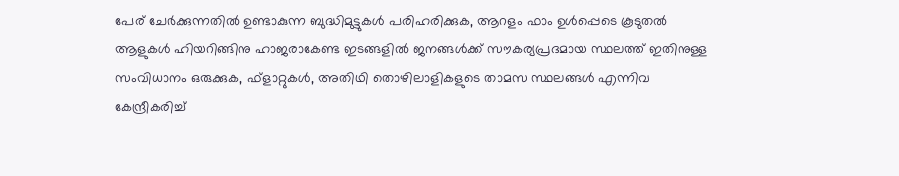പേര് ചേര്‍ക്കുന്നതില്‍ ഉണ്ടാകുന്ന ബുദ്ധിമുട്ടുകള്‍ പരിഹരിക്കുക, ആറളം ഫാം ഉള്‍പ്പെടെ കൂടുതല്‍ ആളുകള്‍ ഹിയറിങ്ങിനു ഹാജരാകേണ്ട ഇടങ്ങളില്‍ ജനങ്ങള്‍ക്ക് സൗകര്യപ്രദമായ സ്ഥലത്ത് ഇതിനുള്ള സംവിധാനം ഒരുക്കുക, ഫ്ളാറ്റുകള്‍, അതിഥി തൊഴിലാളികളുടെ താമസ സ്ഥലങ്ങള്‍ എന്നിവ കേന്ദ്രീകരിച്ച്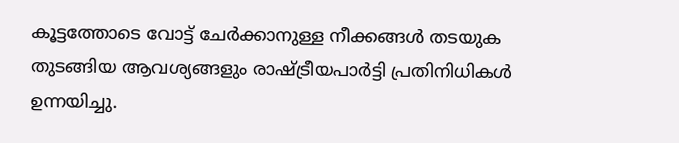കൂട്ടത്തോടെ വോട്ട് ചേര്‍ക്കാനുള്ള നീക്കങ്ങള്‍ തടയുക തുടങ്ങിയ ആവശ്യങ്ങളും രാഷ്ട്രീയപാര്‍ട്ടി പ്രതിനിധികള്‍ ഉന്നയിച്ചു.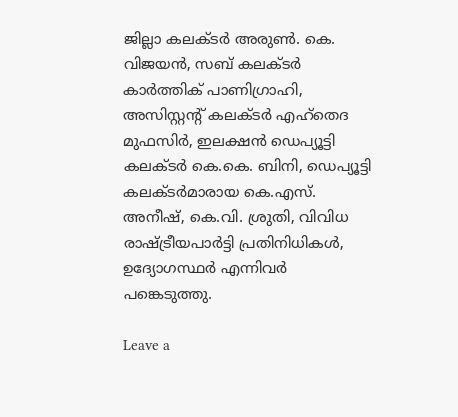ജില്ലാ കലക്ടര്‍ അരുണ്‍. കെ. വിജയന്‍, സബ് കലക്ടര്‍ കാര്‍ത്തിക് പാണിഗ്രാഹി, അസിസ്റ്റന്റ് കലക്ടര്‍ എഹ്തെദ മുഫസിര്‍, ഇലക്ഷന്‍ ഡെപ്യൂട്ടി കലക്ടര്‍ കെ.കെ. ബിനി, ഡെപ്യൂട്ടി കലക്ടര്‍മാരായ കെ.എസ്. അനീഷ്, കെ.വി. ശ്രുതി, വിവിധ രാഷ്ട്രീയപാര്‍ട്ടി പ്രതിനിധികള്‍, ഉദ്യോഗസ്ഥര്‍ എന്നിവര്‍ പങ്കെടുത്തു.

Leave a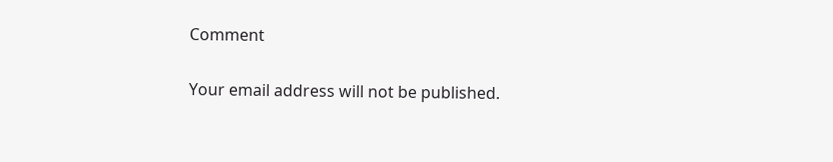Comment

Your email address will not be published.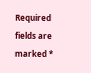Required fields are marked *